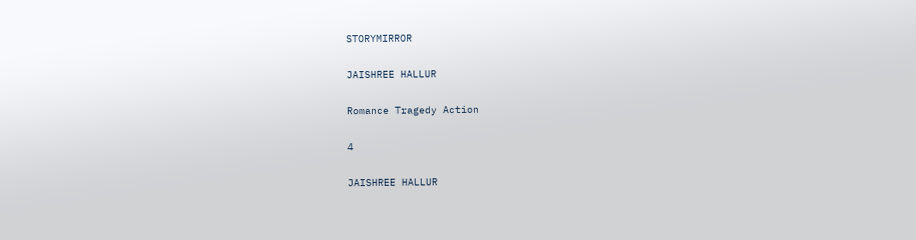STORYMIRROR

JAISHREE HALLUR

Romance Tragedy Action

4

JAISHREE HALLUR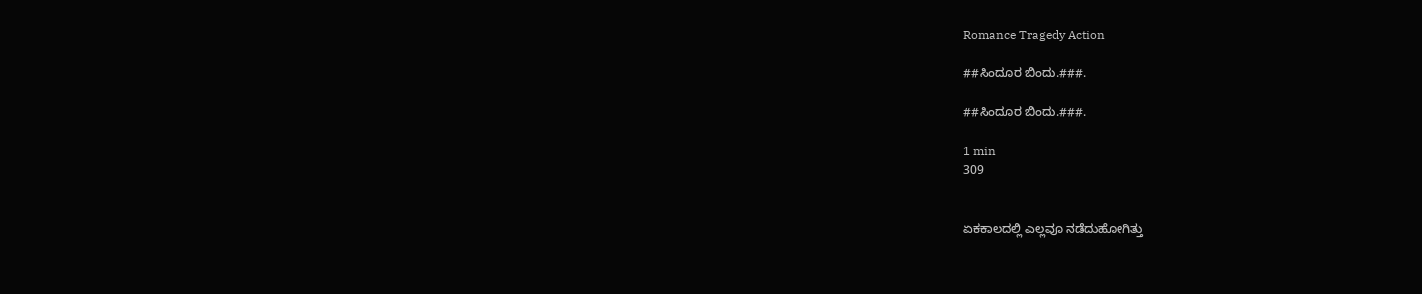Romance Tragedy Action

##ಸಿಂದೂರ ಬಿಂದು.###.

##ಸಿಂದೂರ ಬಿಂದು.###.

1 min
309


ಏಕಕಾಲದಲ್ಲಿ ಎಲ್ಲವೂ ನಡೆದುಹೋಗಿತ್ತು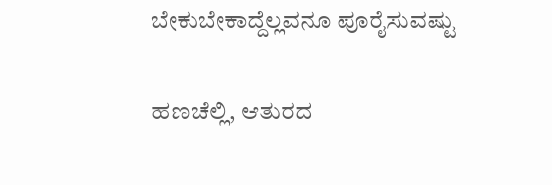ಬೇಕುಬೇಕಾದ್ದೆಲ್ಲವನೂ ಪೂರೈಸುವಷ್ಟು

ಹಣಚೆಲ್ಲಿ, ಆತುರದ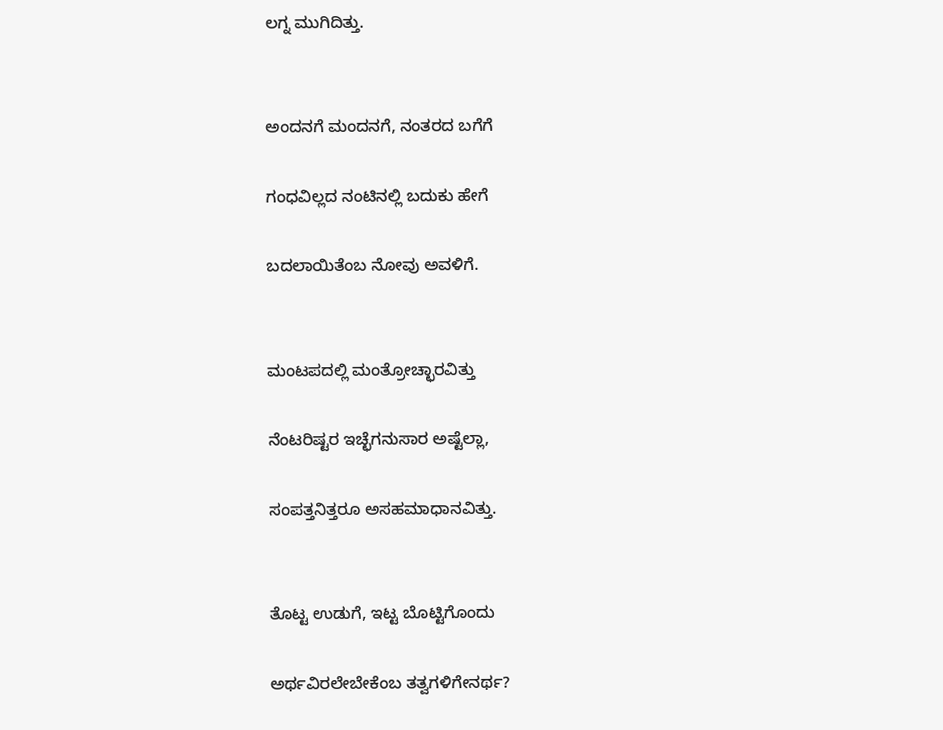ಲಗ್ನ ಮುಗಿದಿತ್ತು.


ಅಂದನಗೆ ಮಂದನಗೆ, ನಂತರದ ಬಗೆಗೆ

ಗಂಧವಿಲ್ಲದ ನಂಟಿನಲ್ಲಿ ಬದುಕು ಹೇಗೆ

ಬದಲಾಯಿತೆಂಬ ನೋವು ಅವಳಿಗೆ.


ಮಂಟಪದಲ್ಲಿ ಮಂತ್ರೋಚ್ಛಾರವಿತ್ತು

ನೆಂಟರಿಷ್ಟರ ಇಚ್ಛೆಗನುಸಾರ ಅಷ್ಟೆಲ್ಲಾ,

ಸಂಪತ್ತನಿತ್ತರೂ ಅಸಹಮಾಧಾನವಿತ್ತು.


ತೊಟ್ಟ ಉಡುಗೆ, ಇಟ್ಟ ಬೊಟ್ಟಿಗೊಂದು

ಅರ್ಥವಿರಲೇಬೇಕೆಂಬ ತತ್ವಗಳಿಗೇನರ್ಥ?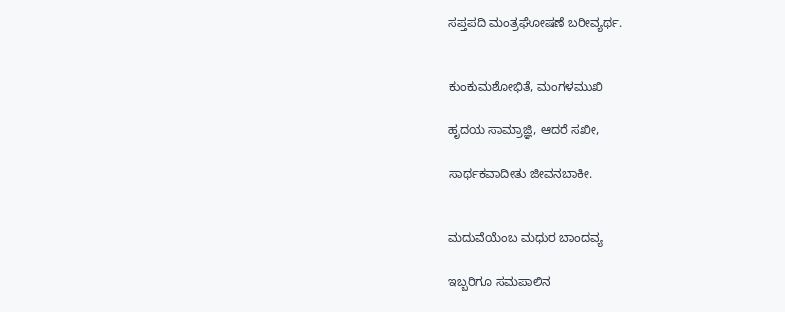ಸಪ್ತಪದಿ ಮಂತ್ರಘೋಷಣೆ ಬರೀವ್ಯರ್ಥ.


ಕುಂಕುಮಶೋಭಿತೆ, ಮಂಗಳಮುಖಿ

ಹೃದಯ ಸಾಮ್ರಾಜ್ಞಿ, ಆದರೆ ಸಖೀ,

ಸಾರ್ಥಕವಾದೀತು ಜೀವನಬಾಕೀ.


ಮದುವೆಯೆಂಬ ಮಧುರ ಬಾಂದವ್ಯ

ಇಬ್ಬರಿಗೂ ಸಮಪಾಲಿನ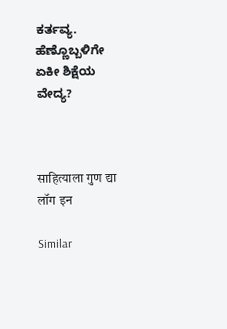ಕರ್ತವ್ಯ. ಹೆಣ್ಣೊಬ್ಬಳಿಗೇ ಏಕೀ ಶಿಕ್ಷೆಯ ವೇದ್ಯ?



साहित्याला गुण द्या
लॉग इन

Similar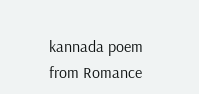kannada poem from Romance